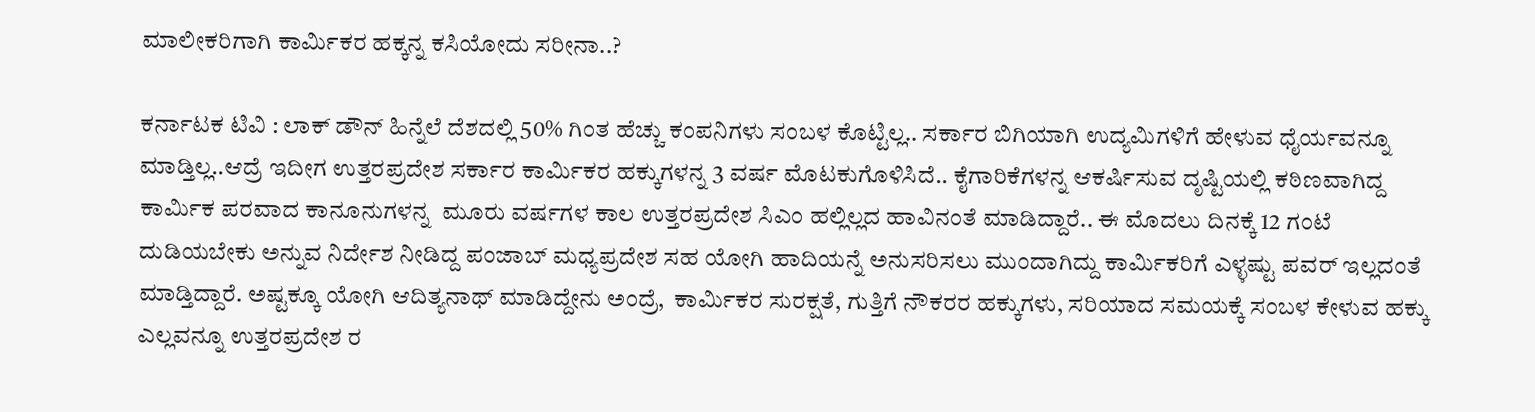ಮಾಲೀಕರಿಗಾಗಿ ಕಾರ್ಮಿಕರ ಹಕ್ಕನ್ನ ಕಸಿಯೋದು ಸರೀನಾ..?

ಕರ್ನಾಟಕ ಟಿವಿ : ಲಾಕ್ ಡೌನ್ ಹಿನ್ನೆಲೆ ದೆಶದಲ್ಲಿ 50% ಗಿಂತ ಹೆಚ್ಚು ಕಂಪನಿಗಳು ಸಂಬಳ ಕೊಟ್ಟಿಲ್ಲ.. ಸರ್ಕಾರ ಬಿಗಿಯಾಗಿ ಉದ್ಯಮಿಗಳಿಗೆ ಹೇಳುವ ಧೈರ್ಯವನ್ನೂ ಮಾಡ್ತಿಲ್ಲ..ಆದ್ರೆ ಇದೀಗ ಉತ್ತರಪ್ರದೇಶ ಸರ್ಕಾರ ಕಾರ್ಮಿಕರ ಹಕ್ಕುಗಳನ್ನ 3 ವರ್ಷ ಮೊಟಕುಗೊಳಿಸಿದೆ.. ಕೈಗಾರಿಕೆಗಳನ್ನ ಆಕರ್ಷಿಸುವ ದೃಷ್ಟಿಯಲ್ಲಿ ಕಠಿಣವಾಗಿದ್ದ ಕಾರ್ಮಿಕ ಪರವಾದ ಕಾನೂನುಗಳನ್ನ  ಮೂರು ವರ್ಷಗಳ ಕಾಲ ಉತ್ತರಪ್ರದೇಶ ಸಿಎಂ ಹಲ್ಲಿಲ್ಲದ ಹಾವಿನಂತೆ ಮಾಡಿದ್ದಾರೆ.. ಈ ಮೊದಲು ದಿನಕ್ಕೆ 12 ಗಂಟೆ ದುಡಿಯಬೇಕು ಅನ್ನುವ ನಿರ್ದೇಶ ನೀಡಿದ್ದ ಪಂಜಾಬ್ ಮಧ್ಯಪ್ರದೇಶ ಸಹ ಯೋಗಿ ಹಾದಿಯನ್ನೆ ಅನುಸರಿಸಲು ಮುಂದಾಗಿದ್ದು ಕಾರ್ಮಿಕರಿಗೆ ಎಳ್ಳಷ್ಟು ಪವರ್ ಇಲ್ಲದಂತೆ ಮಾಡ್ತಿದ್ದಾರೆ. ಅಷ್ಟಕ್ಕೂ ಯೋಗಿ ಆದಿತ್ಯನಾಥ್ ಮಾಡಿದ್ದೇನು ಅಂದ್ರೆ,  ಕಾರ್ಮಿಕರ ಸುರಕ್ಷತೆ, ಗುತ್ತಿಗೆ ನೌಕರರ ಹಕ್ಕುಗಳು, ಸರಿಯಾದ ಸಮಯಕ್ಕೆ ಸಂಬಳ ಕೇಳುವ ಹಕ್ಕು ಎಲ್ಲವನ್ನೂ ಉತ್ತರಪ್ರದೇಶ ರ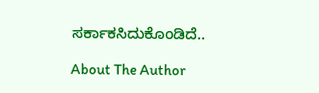ಸರ್ಕಾಕಸಿದುಕೊಂಡಿದೆ..

About The Author